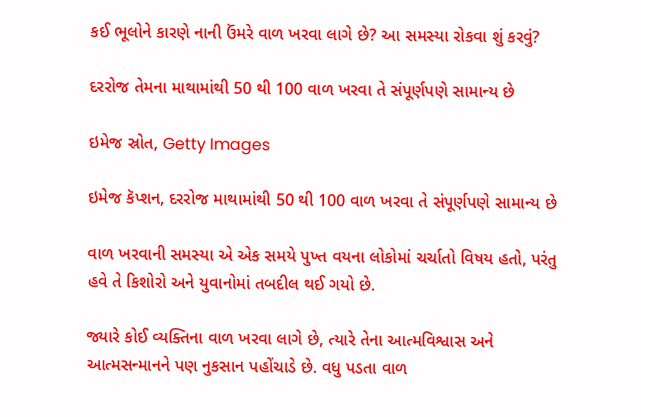કઈ ભૂલોને કારણે નાની ઉંમરે વાળ ખરવા લાગે છે? આ સમસ્યા રોકવા શું કરવું?

દરરોજ તેમના માથામાંથી 50 થી 100 વાળ ખરવા તે સંપૂર્ણપણે સામાન્ય છે

ઇમેજ સ્રોત, Getty Images

ઇમેજ કૅપ્શન, દરરોજ માથામાંથી 50 થી 100 વાળ ખરવા તે સંપૂર્ણપણે સામાન્ય છે

વાળ ખરવાની સમસ્યા એ એક સમયે પુખ્ત વયના લોકોમાં ચર્ચાતો વિષય હતો, પરંતુ હવે તે કિશોરો અને યુવાનોમાં તબદીલ થઈ ગયો છે.

જ્યારે કોઈ વ્યક્તિના વાળ ખરવા લાગે છે, ત્યારે તેના આત્મવિશ્વાસ અને આત્મસન્માનને પણ નુકસાન પહોંચાડે છે. વધુ પડતા વાળ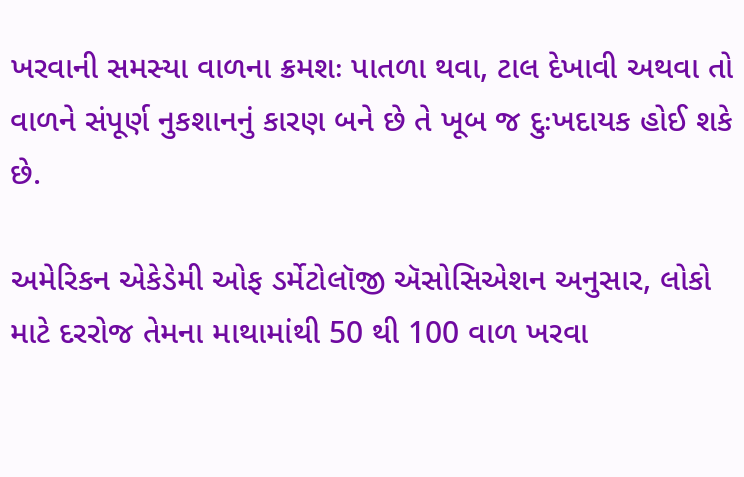ખરવાની સમસ્યા વાળના ક્રમશઃ પાતળા થવા, ટાલ દેખાવી અથવા તો વાળને સંપૂર્ણ નુકશાનનું કારણ બને છે તે ખૂબ જ દુઃખદાયક હોઈ શકે છે.

અમેરિકન એકેડેમી ઓફ ડર્મેટોલૉજી ઍસોસિએશન અનુસાર, લોકો માટે દરરોજ તેમના માથામાંથી 50 થી 100 વાળ ખરવા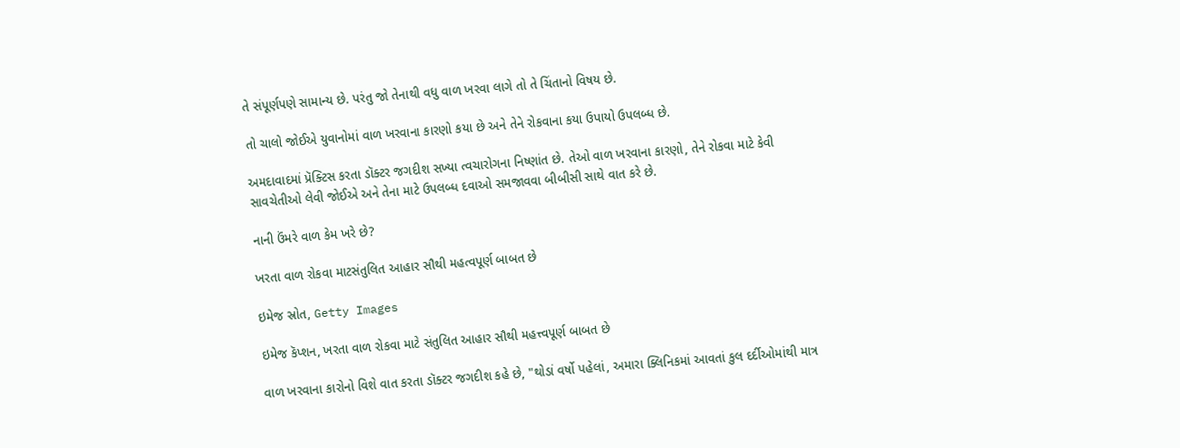તે સંપૂર્ણપણે સામાન્ય છે. પરંતુ જો તેનાથી વધુ વાળ ખરવા લાગે તો તે ચિંતાનો વિષય છે.

તો ચાલો જોઈએ યુવાનોમાં વાળ ખરવાના કારણો કયા છે અને તેને રોકવાના કયા ઉપાયો ઉપલબ્ધ છે.

અમદાવાદમાં પ્રૅક્ટિસ કરતા ડૉક્ટર જગદીશ સખ્યા ત્વચારોગના નિષ્ણાંત છે. તેઓ વાળ ખરવાના કારણો, તેને રોકવા માટે કેવી સાવચેતીઓ લેવી જોઈએ અને તેના માટે ઉપલબ્ધ દવાઓ સમજાવવા બીબીસી સાથે વાત કરે છે.

નાની ઉંમરે વાળ કેમ ખરે છે?

ખરતા વાળ રોકવા માટસંતુલિત આહાર સૌથી મહત્વપૂર્ણ બાબત છે

ઇમેજ સ્રોત, Getty Images

ઇમેજ કૅપ્શન, ખરતા વાળ રોકવા માટે સંતુલિત આહાર સૌથી મહત્ત્વપૂર્ણ બાબત છે

વાળ ખરવાના કારોનો વિશે વાત કરતા ડૉક્ટર જગદીશ કહે છે, "થોડાં વર્ષો પહેલાં, અમારા ક્લિનિકમાં આવતાં કુલ દર્દીઓમાંથી માત્ર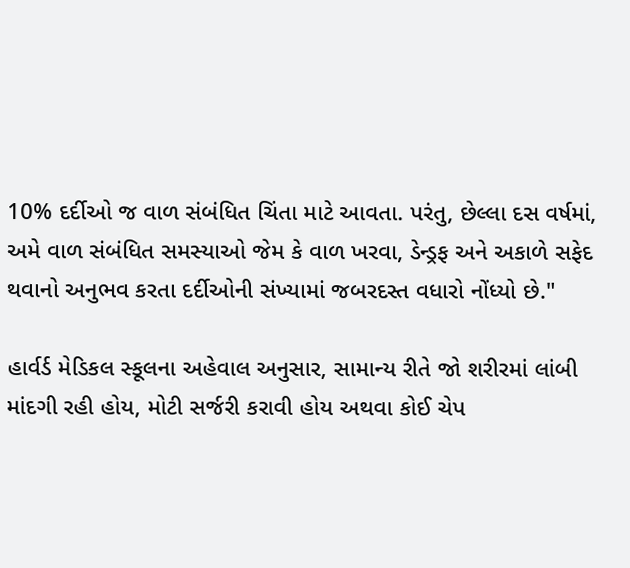10% દર્દીઓ જ વાળ સંબંધિત ચિંતા માટે આવતા. પરંતુ, છેલ્લા દસ વર્ષમાં, અમે વાળ સંબંધિત સમસ્યાઓ જેમ કે વાળ ખરવા, ડેન્ડ્રફ અને અકાળે સફેદ થવાનો અનુભવ કરતા દર્દીઓની સંખ્યામાં જબરદસ્ત વધારો નોંધ્યો છે."

હાર્વર્ડ મેડિકલ સ્કૂલના અહેવાલ અનુસાર, સામાન્ય રીતે જો શરીરમાં લાંબી માંદગી રહી હોય, મોટી સર્જરી કરાવી હોય અથવા કોઈ ચેપ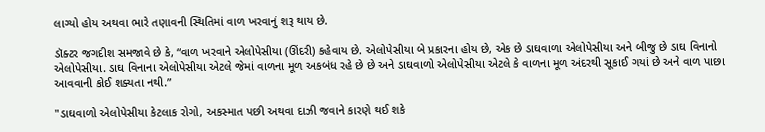લાગ્યો હોય અથવા ભારે તણાવની સ્થિતિમાં વાળ ખરવાનું શરૂ થાય છે.

ડૉક્ટર જગદીશ સમજાવે છે કે, “વાળ ખરવાને એલોપેસીયા (ઊંદરી) કહેવાય છે. એલોપેસીયા બે પ્રકારના હોય છે, એક છે ડાઘવાળા એલોપેસીયા અને બીજુ છે ડાઘ વિનાનો એલોપેસીયા. ડાઘ વિનાના એલોપેસીયા એટલે જેમાં વાળના મૂળ અકબંધ રહે છે છે અને ડાઘવાળો એલોપેસીયા એટલે કે વાળના મૂળ અંદરથી સૂકાઈ ગયાં છે અને વાળ પાછા આવવાની કોઈ શક્યતા નથી.”

"ડાઘવાળો એલોપેસીયા કેટલાક રોગો, અકસ્માત પછી અથવા દાઝી જવાને કારણે થઈ શકે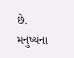છે. મનુષ્યના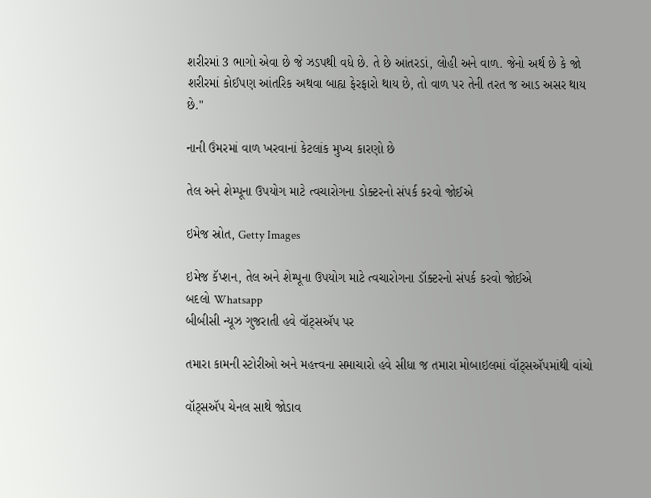શરીરમાં 3 ભાગો એવા છે જે ઝડપથી વધે છે. તે છે આંતરડાં, લોહી અને વાળ. જેનો અર્થ છે કે જો શરીરમાં કોઈપણ આંતરિક અથવા બાહ્ય ફેરફારો થાય છે, તો વાળ પર તેની તરત જ આડ અસર થાય છે."

નાની ઉંમરમાં વાળ ખરવાનાં કેટલાંક મુખ્ય કારણો છે

તેલ અને શેમ્પૂના ઉપયોગ માટે ત્વચારોગના ડોક્ટરનો સંપર્ક કરવો જોઈએ

ઇમેજ સ્રોત, Getty Images

ઇમેજ કૅપ્શન, તેલ અને શેમ્પૂના ઉપયોગ માટે ત્વચારોગના ડૉક્ટરનો સંપર્ક કરવો જોઈએ
બદલો Whatsapp
બીબીસી ન્યૂઝ ગુજરાતી હવે વૉટ્સઍપ પર

તમારા કામની સ્ટોરીઓ અને મહત્ત્વના સમાચારો હવે સીધા જ તમારા મોબાઇલમાં વૉટ્સઍપમાંથી વાંચો

વૉટ્સઍપ ચેનલ સાથે જોડાવ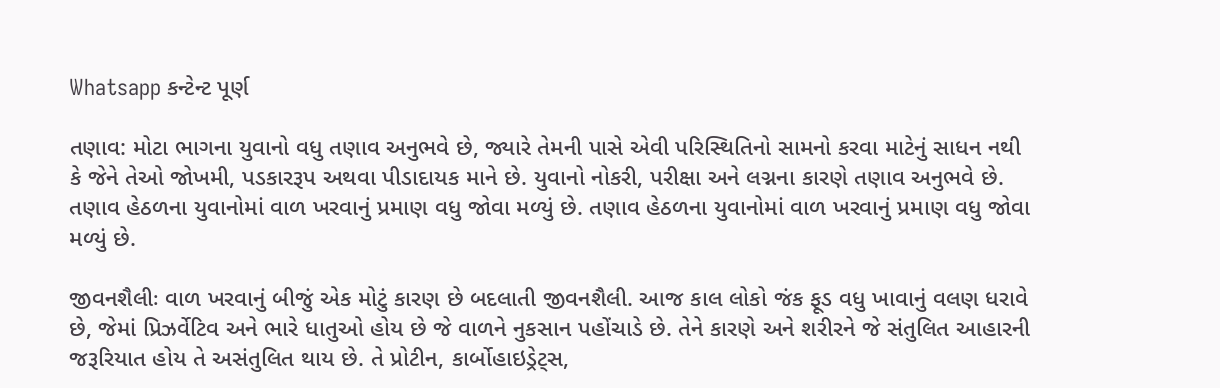Whatsapp કન્ટેન્ટ પૂર્ણ

તણાવ: મોટા ભાગના યુવાનો વધુ તણાવ અનુભવે છે, જ્યારે તેમની પાસે એવી પરિસ્થિતિનો સામનો કરવા માટેનું સાધન નથી કે જેને તેઓ જોખમી, પડકારરૂપ અથવા પીડાદાયક માને છે. યુવાનો નોકરી, પરીક્ષા અને લગ્નના કારણે તણાવ અનુભવે છે. તણાવ હેઠળના યુવાનોમાં વાળ ખરવાનું પ્રમાણ વધુ જોવા મળ્યું છે. તણાવ હેઠળના યુવાનોમાં વાળ ખરવાનું પ્રમાણ વધુ જોવા મળ્યું છે.

જીવનશૈલીઃ વાળ ખરવાનું બીજું એક મોટું કારણ છે બદલાતી જીવનશૈલી. આજ કાલ લોકો જંક ફૂડ વધુ ખાવાનું વલણ ધરાવે છે, જેમાં પ્રિઝર્વેટિવ અને ભારે ધાતુઓ હોય છે જે વાળને નુકસાન પહોંચાડે છે. તેને કારણે અને શરીરને જે સંતુલિત આહારની જરૂરિયાત હોય તે અસંતુલિત થાય છે. તે પ્રોટીન, કાર્બોહાઇડ્રેટ્સ,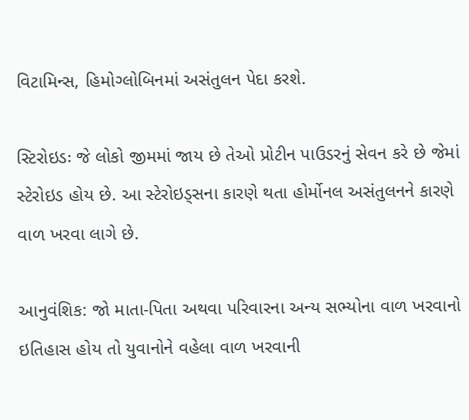વિટામિન્સ, હિમોગ્લોબિનમાં અસંતુલન પેદા કરશે.

સ્ટિરોઇડઃ જે લોકો જીમમાં જાય છે તેઓ પ્રોટીન પાઉડરનું સેવન કરે છે જેમાં સ્ટેરોઇડ હોય છે. આ સ્ટેરોઇડ્સના કારણે થતા હોર્મોનલ અસંતુલનને કારણે વાળ ખરવા લાગે છે.

આનુવંશિક: જો માતા-પિતા અથવા પરિવારના અન્ય સભ્યોના વાળ ખરવાનો ઇતિહાસ હોય તો યુવાનોને વહેલા વાળ ખરવાની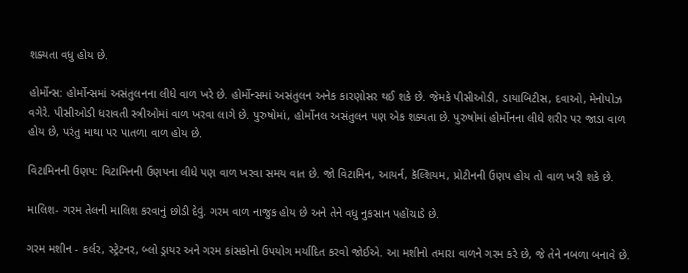શક્યતા વધુ હોય છે.

હોર્મોન્સ: હોર્મોન્સમાં અસંતુલનના લીધે વાળ ખરે છે. હોર્મોન્સમાં અસંતુલન અનેક કારણોસર થઈ શકે છે. જેમકે પીસીઓડી, ડાયાબિટીસ, દવાઓ, મેનોપોઝ વગેરે. પીસીઓડી ધરાવતી સ્ત્રીઓમાં વાળ ખરવા લાગે છે. પુરુષોમાં, હોર્મોનલ અસંતુલન પણ એક શક્યતા છે. પુરુષોમાં હોર્મોનના લીધે શરીર પર જાડા વાળ હોય છે, પરંતુ માથા પર પાતળા વાળ હોય છે.

વિટામિનની ઉણપ: વિટામિનની ઉણપના લીધે પણ વાળ ખરવા સમય વાત છે. જો વિટામિન, આયર્ન, કૅલ્શિયમ, પ્રોટીનની ઉણપ હોય તો વાળ ખરી શકે છે.

માલિશ- ગરમ તેલની માલિશ કરવાનું છોડી દેવું. ગરમ વાળ નાજુક હોય છે અને તેને વધુ નુકસાન પહોંચાડે છે.

ગરમ મશીન - કર્લર, સ્ટ્રેટનર, બ્લો ડ્રાયર અને ગરમ કાંસકોનો ઉપયોગ મર્યાદિત કરવો જોઈએ. આ મશીનો તમારા વાળને ગરમ કરે છે, જે તેને નબળા બનાવે છે.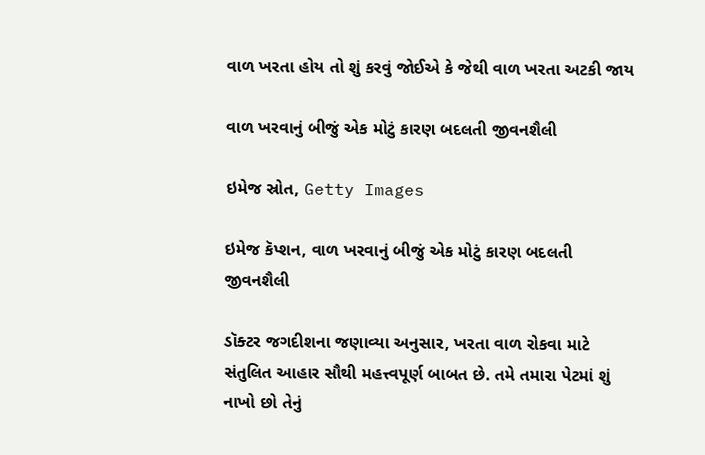વાળ ખરતા હોય તો શું કરવું જોઈએ કે જેથી વાળ ખરતા અટકી જાય

વાળ ખરવાનું બીજું એક મોટું કારણ બદલતી જીવનશૈલી

ઇમેજ સ્રોત, Getty Images

ઇમેજ કૅપ્શન, વાળ ખરવાનું બીજું એક મોટું કારણ બદલતી જીવનશૈલી

ડૉક્ટર જગદીશના જણાવ્યા અનુસાર, ખરતા વાળ રોકવા માટે સંતુલિત આહાર સૌથી મહત્ત્વપૂર્ણ બાબત છે. તમે તમારા પેટમાં શું નાખો છો તેનું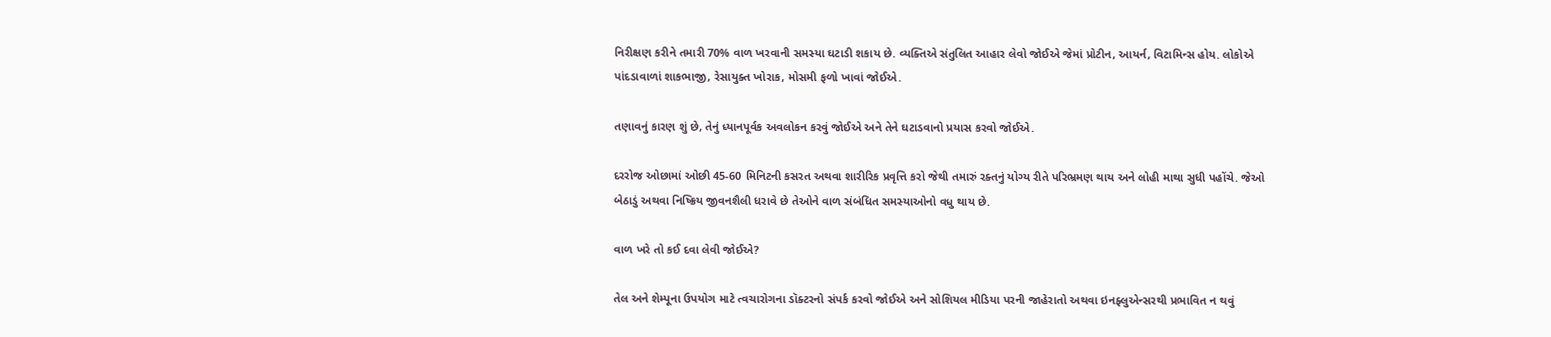નિરીક્ષણ કરીને તમારી 70% વાળ ખરવાની સમસ્યા ઘટાડી શકાય છે. વ્યક્તિએ સંતુલિત આહાર લેવો જોઈએ જેમાં પ્રોટીન, આયર્ન, વિટામિન્સ હોય. લોકોએ પાંદડાવાળાં શાકભાજી, રેસાયુક્ત ખોરાક, મોસમી ફળો ખાવાં જોઈએ.

તણાવનું કારણ શું છે, તેનું ધ્યાનપૂર્વક અવલોકન કરવું જોઈએ અને તેને ઘટાડવાનો પ્રયાસ કરવો જોઈએ.

દરરોજ ઓછામાં ઓછી 45-60 મિનિટની કસરત અથવા શારીરિક પ્રવૃત્તિ કરો જેથી તમારું રક્તનું યોગ્ય રીતે પરિભ્રમણ થાય અને લોહી માથા સુધી પહોંચે. જેઓ બેઠાડું અથવા નિષ્ક્રિય જીવનશૈલી ધરાવે છે તેઓને વાળ સંબંધિત સમસ્યાઓનો વધુ થાય છે.

વાળ ખરે તો કઈ દવા લેવી જોઈએ?

તેલ અને શેમ્પૂના ઉપયોગ માટે ત્વચારોગના ડૉક્ટરનો સંપર્ક કરવો જોઈએ અને સોશિયલ મીડિયા પરની જાહેરાતો અથવા ઇનફ્લુએન્સરથી પ્રભાવિત ન થવું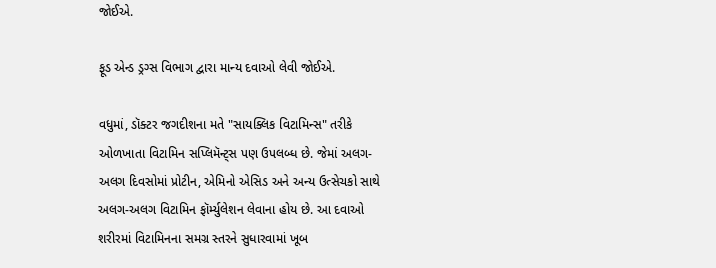જોઈએ.

ફૂડ એન્ડ ડ્રગ્સ વિભાગ દ્વારા માન્ય દવાઓ લેવી જોઈએ.

વધુમાં, ડૉક્ટર જગદીશના મતે "સાયક્લિક વિટામિન્સ" તરીકે ઓળખાતા વિટામિન સપ્લિમૅન્ટ્સ પણ ઉપલબ્ધ છે. જેમાં અલગ-અલગ દિવસોમાં પ્રોટીન, એમિનો એસિડ અને અન્ય ઉત્સેચકો સાથે અલગ-અલગ વિટામિન ફૉર્મ્યુલેશન લેવાના હોય છે. આ દવાઓ શરીરમાં વિટામિનના સમગ્ર સ્તરને સુધારવામાં ખૂબ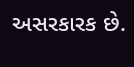અસરકારક છે.